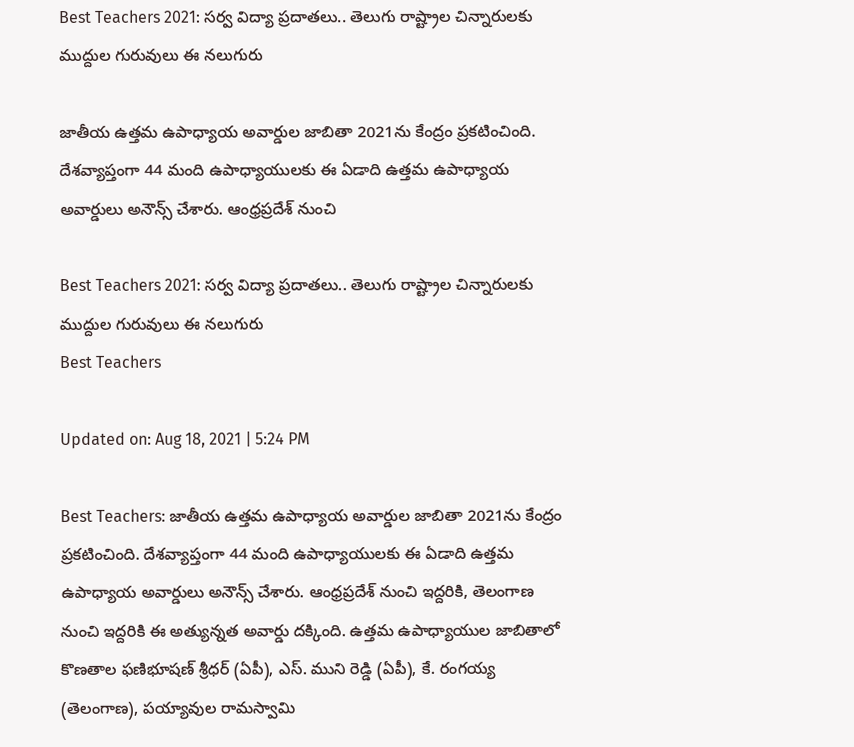Best Teachers 2021: సర్వ విద్యా ప్రదాతలు.. తెలుగు రాష్ట్రాల చిన్నారులకు ముద్దుల గురువులు ఈ నలుగురు

జాతీయ ఉత్తమ ఉపాధ్యాయ అవార్డుల జాబితా 2021ను కేంద్రం ప్రకటించింది. దేశవ్యాప్తంగా 44 మంది ఉపాధ్యాయులకు ఈ ఏడాది ఉత్తమ ఉపాధ్యాయ అవార్డులు అనౌన్స్ చేశారు. ఆంధ్రప్రదేశ్‌ నుంచి

Best Teachers 2021: సర్వ విద్యా ప్రదాతలు.. తెలుగు రాష్ట్రాల చిన్నారులకు ముద్దుల గురువులు ఈ నలుగురు
Best Teachers

Updated on: Aug 18, 2021 | 5:24 PM

Best Teachers: జాతీయ ఉత్తమ ఉపాధ్యాయ అవార్డుల జాబితా 2021ను కేంద్రం ప్రకటించింది. దేశవ్యాప్తంగా 44 మంది ఉపాధ్యాయులకు ఈ ఏడాది ఉత్తమ ఉపాధ్యాయ అవార్డులు అనౌన్స్ చేశారు. ఆంధ్రప్రదేశ్‌ నుంచి ఇద్దరికి, తెలంగాణ నుంచి ఇద్దరికి ఈ అత్యున్నత అవార్డు దక్కింది. ఉత్తమ ఉపాధ్యాయుల జాబితాలో కొణతాల ఫణిభూషణ్ శ్రీధర్ (ఏపీ), ఎస్. ముని రెడ్డి (ఏపీ), కే. రంగయ్య (తెలంగాణ), పయ్యావుల రామస్వామి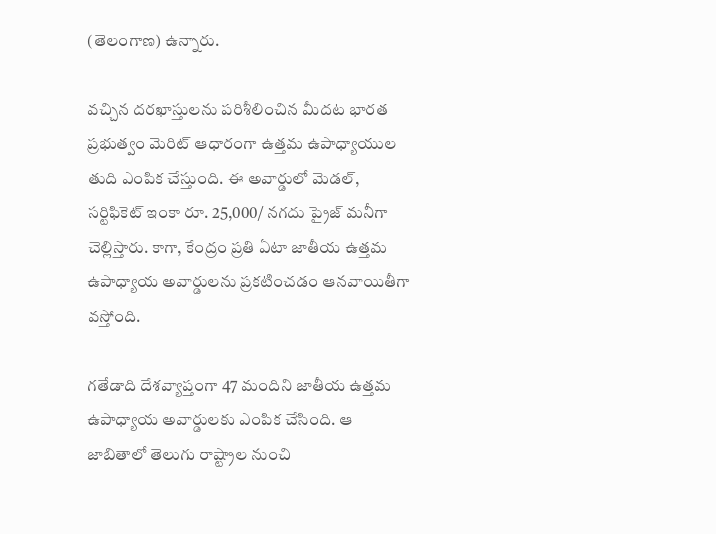(తెలంగాణ) ఉన్నారు.

వచ్చిన దరఖాస్తులను పరిశీలించిన మీదట భారత ప్రభుత్వం మెరిట్ ఆధారంగా ఉత్తమ ఉపాధ్యాయుల తుది ఎంపిక చేస్తుంది. ఈ అవార్డులో మెడల్, సర్టిఫికెట్ ఇంకా రూ. 25,000/ నగదు ప్రైజ్ మనీగా చెల్లిస్తారు. కాగా, కేంద్రం ప్రతి ఏటా జాతీయ ఉత్తమ ఉపాధ్యాయ అవార్డులను ప్రకటించడం ఆనవాయితీగా వస్తోంది.

గతేడాది దేశవ్యాప్తంగా 47 మందిని జాతీయ ఉత్తమ ఉపాధ్యాయ అవార్డులకు ఎంపిక చేసింది. ఆ జాబితాలో తెలుగు రాష్ట్రాల నుంచి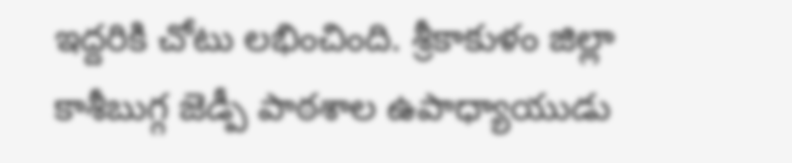ఇద్దరికి చోటు లభించింది. శ్రీకాకుళం జిల్లా కాశీబుగ్గ జెడ్పీ పాఠశాల ఉపాధ్యాయుడు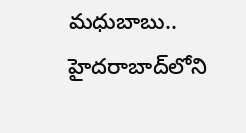మధుబాబు.. హైదరాబాద్‌లోని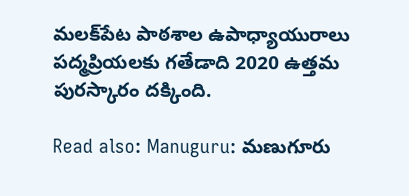మలక్‌పేట పాఠశాల ఉపాధ్యాయురాలు పద్మప్రియలకు గతేడాది 2020 ఉత్తమ పురస్కారం దక్కింది.

Read also: Manuguru: మణుగూరు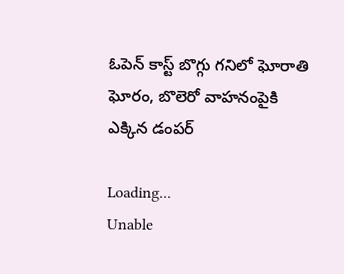ఓపెన్‌ కాస్ట్‌ బొగ్గు గనిలో ఘోరాతి ఘోరం, బొలెరో వాహనంపైకి ఎక్కిన డంపర్

Loading...
Unable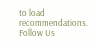to load recommendations.
Follow Us